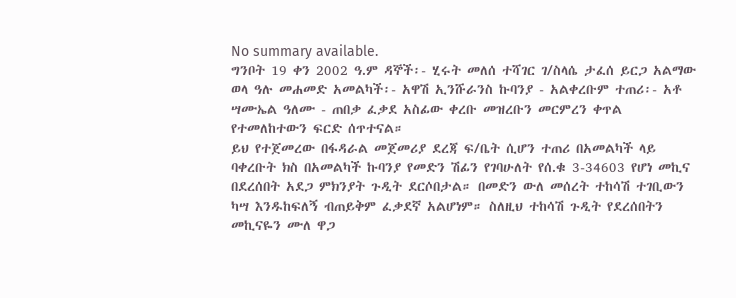No summary available.
ግንቦት 19 ቀን 2002 ዓ.ም ዳኞች፡- ሂሩት መለሰ ተሻገር ገ/ስላሴ ታፈሰ ይርጋ አልማው ወላ ዓሉ መሐመድ አመልካች፡- አዋሽ ኢንሹራንስ ኩባንያ - አልቀረቡም ተጠሪ፡- አቶ ሣሙኤል ዓለሙ - ጠበቃ ፈቃደ አስፊው ቀረቡ መዝረቡን መርምረን ቀጥል የተመለከተውን ፍርድ ሰጥተናል።
ይህ የተጀመረው በፋዳራል መጀመሪያ ደረጃ ፍ/ቤት ሲሆን ተጠሪ በአመልካች ላይ ባቀረቡት ክስ በአመልካች ኩባንያ የመድን ሽፊን የገባሁለት የሰ.ቁ 3-34603 የሆነ መኪና በደረሰበት አደጋ ምክንያት ጉዲት ደርሶበታል። በመድን ውለ መሰረት ተከሳሽ ተገቢውን ካሣ እንዱከፍለኝ ብጠይቅም ፈቃደኛ አልሆነም። ስለዚህ ተከሳሽ ጉዲት የደረሰበትን መኪናዬን ሙለ ዋጋ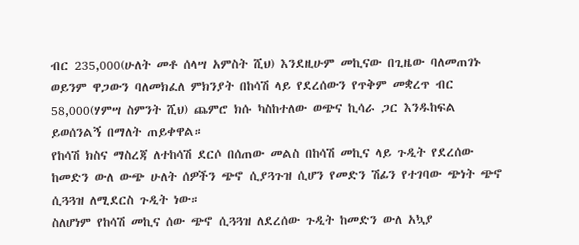ብር 235,000(ሁለት መቶ ሰላሣ አምስት ሺህ) እንደዚሁም መኪናው በጊዜው ባለመጠገኑ ወይንም ዋጋውን ባለመክፈለ ምክንያት በከሳሽ ላይ የደረሰውን የጥቅም መቋረጥ ብር 58,000(ሃምሣ ስምንት ሺህ) ጨምሮ ክሱ ካስከተለው ወጭና ኪሳራ ጋር እንዱከፍል ይወሰንልኝ በማለት ጠይቀዋል።
የከሳሽ ክስና ማስረጃ ለተከሳሽ ደርሶ በሰጠው መልስ በከሳሽ መኪና ላይ ጉዲት የደረሰው ከመድን ውለ ውጭ ሁለት ሰዎችን ጭኖ ሲያጓጉዝ ሲሆን የመድን ሽፊን የተገባው ጭነት ጭኖ ሲጓጓዝ ለሚደርስ ጉዲት ነው።
ስለሆነም የከሳሽ መኪና ሰው ጭኖ ሲጓጓዝ ለደረሰው ጉዲት ከመድን ውለ አኳያ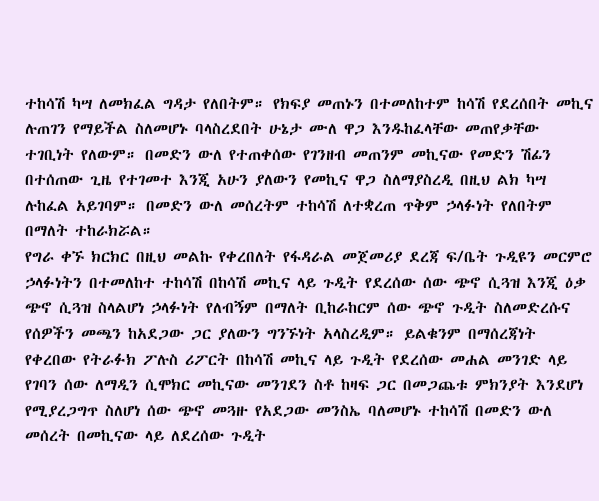ተከሳሽ ካሣ ለመክፈል ግዳታ የለበትም። የክፍያ መጠኑን በተመለከተም ከሳሽ የደረሰበት መኪና ሉጠገን የማይችል ስለመሆኑ ባላስረደበት ሁኔታ ሙለ ዋጋ እንዱከፈላቸው መጠየቃቸው ተገቢነት የለውም። በመድን ውለ የተጠቀሰው የገንዘብ መጠንም መኪናው የመድን ሽፊን በተሰጠው ጊዜ የተገመተ እንጂ አሁን ያለውን የመኪና ዋጋ ስለማያስረዲ በዚህ ልክ ካሣ ሉከፈል አይገባም። በመድን ውለ መሰረትም ተከሳሽ ለተቋረጠ ጥቅም ኃላፉነት የለበትም በማለት ተከራክሯል።
የግራ ቀኙ ክርክር በዚህ መልኩ የቀረበለት የፋዳራል መጀመሪያ ደረጃ ፍ/ቤት ጉዲዩን መርምሮ ኃላፉነትን በተመለከተ ተከሳሽ በከሳሽ መኪና ላይ ጉዲት የደረሰው ሰው ጭኖ ሲጓዝ እንጂ ዕቃ ጭኖ ሲጓዝ ስላልሆነ ኃላፉነት የለብኝም በማለት ቢከራከርም ሰው ጭኖ ጉዲት ስለመድረሱና የሰዎችን መጫን ከአደጋው ጋር ያለውን ግንኙነት አላስረዲም። ይልቁንም በማሰረጃነት የቀረበው የትራፉክ ፖሉስ ሪፖርት በከሳሽ መኪና ላይ ጉዲት የደረሰው መሐል መንገድ ላይ የገባን ሰው ለማዲን ሲሞክር መኪናው መንገደን ስቶ ከዛፍ ጋር በመጋጨቱ ምክንያት እንደሆነ የሚያረጋግጥ ስለሆነ ሰው ጭኖ መጓዙ የአደጋው መንስኤ ባለመሆኑ ተከሳሽ በመድን ውለ መሰረት በመኪናው ላይ ለደረሰው ጉዲት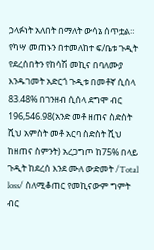ኃላፉነት አለበት በማለት ውሳኔ ሰጥቷል።
የካሣ መጠኑን በተመለከተ ፍ/ቤቱ ጉዲት የደረሰበትን የከሳሽ መኪና በባለሙያ እንዱገመት አድርጎ ጉዲቱ በመቶኛ ሲሰላ 83.48% በገንዘብ ሲሰላ ደግሞ ብር 196,546.98(አንድ መቶ ዘጠና ስድስት ሺህ አምስት መቶ አርባ ስድስት ሺህ ከዘጠና ስምንት) አረጋግጦ ከ75% በላይ ጉዲት ከደረሰ እንደ ሙለ ውድመት /Total loss/ ስለሚቆጠር የመኪናውም ግምት ብር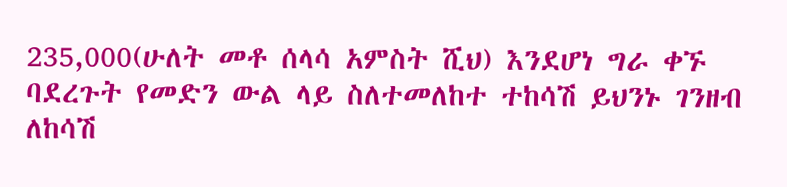235,000(ሁለት መቶ ሰላሳ አምስት ሺህ) እንደሆነ ግራ ቀኙ ባደረጉት የመድን ውል ላይ ስለተመለከተ ተከሳሽ ይህንኑ ገንዘብ ለከሳሽ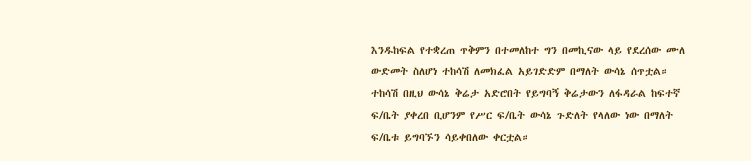እንዱከፍል የተቋረጠ ጥቅምን በተመለከተ ግን በመኪናው ላይ የደረሰው ሙለ ውድመት ስለሆነ ተከሳሽ ለመክፈል አይገድድም በማለት ውሳኔ ሰጥቷል።
ተከሳሽ በዚህ ውሳኔ ቅሬታ አድሮበት የይግባኝ ቅሬታውን ለፋዳራል ከፍተኛ ፍ/ቤት ያቀረበ ቢሆንም የሥር ፍ/ቤት ውሳኔ ጉድለት የላለው ነው በማለት ፍ/ቤቱ ይግባኙን ሳይቀበለው ቀርቷል።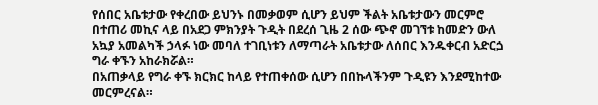የሰበር አቤቱታው የቀረበው ይህንኑ በመቃወም ሲሆን ይህም ችልት አቤቱታውን መርምሮ በተጠሪ መኪና ላይ በአደጋ ምክንያት ጉዲት በደረሰ ጊዜ 2 ሰው ጭኖ መገኘቱ ከመድን ውለ አኳያ አመልካች ኃላፉ ነው መባለ ተገቢነቱን ለማጣራት አቤቱታው ለሰበር እንዱቀርብ አድርጏ ግራ ቀኙን አከራክሯል።
በአጠቃላይ የግራ ቀኙ ክርክር ከላይ የተጠቀሰው ሲሆን በበኩላችንም ጉዲዩን እንደሚከተው መርምረናል።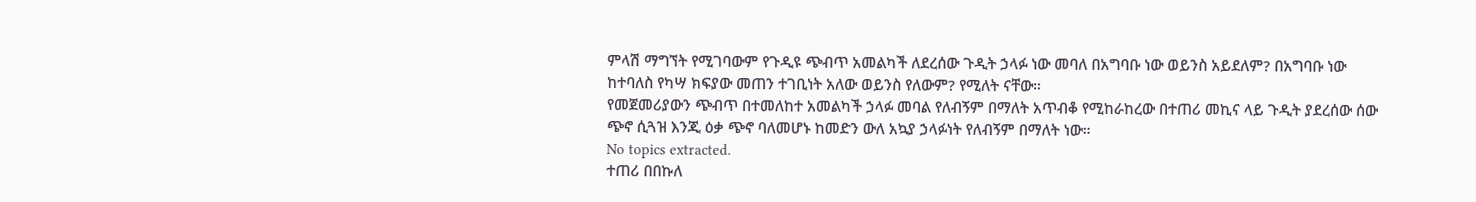ምላሽ ማግኘት የሚገባውም የጉዲዩ ጭብጥ አመልካች ለደረሰው ጉዲት ኃላፉ ነው መባለ በአግባቡ ነው ወይንስ አይደለም? በአግባቡ ነው ከተባለስ የካሣ ክፍያው መጠን ተገቢነት አለው ወይንስ የለውም? የሚለት ናቸው።
የመጀመሪያውን ጭብጥ በተመለከተ አመልካች ኃላፉ መባል የለብኝም በማለት አጥብቆ የሚከራከረው በተጠሪ መኪና ላይ ጉዲት ያደረሰው ሰው ጭኖ ሲጓዝ እንጂ ዕቃ ጭኖ ባለመሆኑ ከመድን ውለ አኳያ ኃላፉነት የለብኝም በማለት ነው።
No topics extracted.
ተጠሪ በበኩለ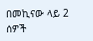በመኪናው ላይ 2 ሰዎች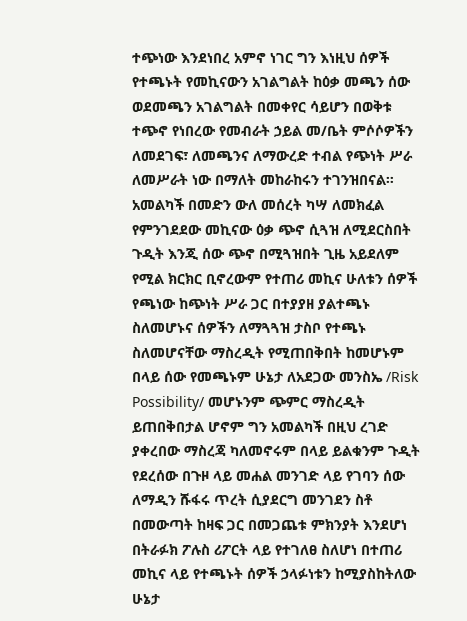ተጭነው እንደነበረ አምኖ ነገር ግን እነዚህ ሰዎች የተጫኑት የመኪናውን አገልግልት ከዕቃ መጫን ሰው ወደመጫን አገልግልት በመቀየር ሳይሆን በወቅቱ ተጭኖ የነበረው የመብራት ኃይል መ/ቤት ምሶሶዎችን ለመደገፍ፣ ለመጫንና ለማውረድ ተብል የጭነት ሥራ ለመሥራት ነው በማለት መከራከሩን ተገንዝበናል።
አመልካች በመድን ውለ መሰረት ካሣ ለመክፈል የምንገደደው መኪናው ዕቃ ጭኖ ሲጓዝ ለሚደርስበት ጉዲት እንጂ ሰው ጭኖ በሚጓዝበት ጊዜ አይደለም የሚል ክርክር ቢኖረውም የተጠሪ መኪና ሁለቱን ሰዎች የጫነው ከጭነት ሥራ ጋር በተያያዘ ያልተጫኑ ስለመሆኑና ሰዎችን ለማጓጓዝ ታስቦ የተጫኑ ስለመሆናቸው ማስረዲት የሚጠበቅበት ከመሆኑም በላይ ሰው የመጫኑም ሁኔታ ለአደጋው መንስኤ /Risk Possibility/ መሆኑንም ጭምር ማስረዲት ይጠበቅበታል ሆኖም ግን አመልካች በዚህ ረገድ ያቀረበው ማስረጃ ካለመኖሩም በላይ ይልቁንም ጉዲት የደረሰው በጉዞ ላይ መሐል መንገድ ላይ የገባን ሰው ለማዲን ሹፋሩ ጥረት ሲያደርግ መንገደን ስቶ በመውጣት ከዛፍ ጋር በመጋጨቱ ምክንያት እንደሆነ በትራፉክ ፖሉስ ሪፖርት ላይ የተገለፀ ስለሆነ በተጠሪ መኪና ላይ የተጫኑት ሰዎች ኃላፉነቱን ከሚያስከትለው ሁኔታ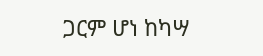ጋርም ሆነ ከካሣ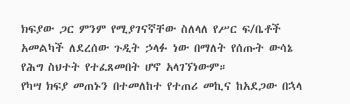ክፍያው ጋር ምንም የሚያገናኛቸው ስለላለ የሥር ፍ/ቤቶች አመልካች ለደረሰው ጉዲት ኃላፉ ነው በማለት የሰጡት ውሳኔ የሕግ ስህተት የተፈጸመበት ሆኖ አላገኘነውም።
የካሣ ክፍያ መጠኑን በተመለከተ የተጠሪ መኪና ከአደጋው በኋላ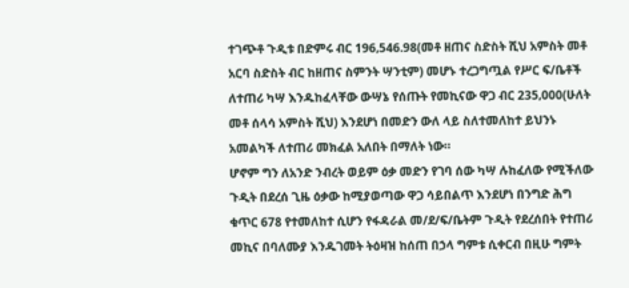ተገጭቶ ጉዲቱ በድምሩ ብር 196‚546.98(መቶ ዘጠና ስድስት ሺህ አምስት መቶ አርባ ስድስት ብር ከዘጠና ስምንት ሣንቲም) መሆኑ ተረጋግጧል የሥር ፍ/ቤቶች ለተጠሪ ካሣ እንዱከፈላቸው ውሣኔ የሰጡት የመኪናው ዋጋ ብር 235‚000(ሁለት መቶ ሰላሳ አምስት ሺህ) እንደሆነ በመድን ውለ ላይ ስለተመለከተ ይህንኑ አመልካች ለተጠሪ መክፈል አለበት በማለት ነው።
ሆኖም ግን ለአንድ ንብረት ወይም ዕቃ መድን የገባ ሰው ካሣ ሉከፈለው የሚችለው ጉዲት በደረሰ ጊዜ ዕቃው ከሚያወጣው ዋጋ ሳይበልጥ እንደሆነ በንግድ ሕግ ቁጥር 678 የተመለከተ ሲሆን የፋዳራል መ/ደ/ፍ/ቤትም ጉዲት የደረሰበት የተጠሪ መኪና በባለሙያ እንዱገመት ትዕዛዝ ከሰጠ በኃላ ግምቱ ሲቀርብ በዚሁ ግምት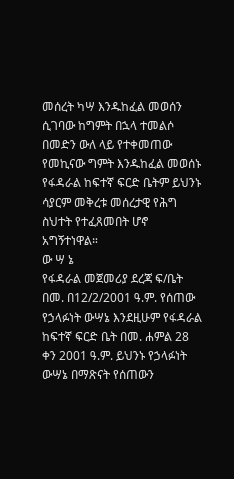መሰረት ካሣ እንዱከፈል መወሰን ሲገባው ከግምት በኋላ ተመልሶ በመድን ውለ ላይ የተቀመጠው የመኪናው ግምት እንዱከፈል መወሰኑ የፋዳራል ከፍተኛ ፍርድ ቤትም ይህንኑ ሳያርም መቅረቱ መሰረታዊ የሕግ ስህተት የተፈጸመበት ሆኖ አግኝተነዋል።
ው ሣ ኔ
የፋዳራል መጀመሪያ ደረጃ ፍ/ቤት በመ. በ12/2/2001 ዓ.ም. የሰጠው የኃላፉነት ውሣኔ እንደዚሁም የፋዳራል ከፍተኛ ፍርድ ቤት በመ. ሐምል 28 ቀን 2001 ዓ.ም. ይህንኑ የኃላፉነት ውሣኔ በማጽናት የሰጠውን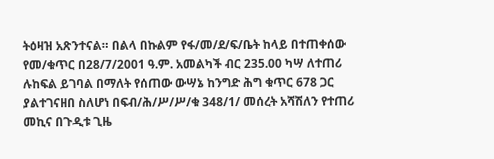ትዕዛዝ አጽንተናል። በልላ በኩልም የፋ/መ/ደ/ፍ/ቤት ከላይ በተጠቀሰው የመ/ቁጥር በ28/7/2001 ዓ.ም. አመልካች ብር 235.00 ካሣ ለተጠሪ ሉከፍል ይገባል በማለት የሰጠው ውሣኔ ከንግድ ሕግ ቁጥር 678 ጋር ያልተገናዘበ ስለሆነ በፍብ/ሕ/ሥ/ሥ/ቁ 348/1/ መሰረት አሻሽለን የተጠሪ መኪና በጉዲቱ ጊዜ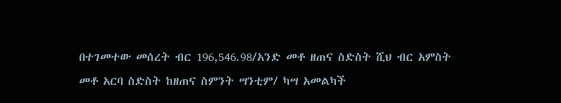በተገመተው መሰረት ብር 196,546.98/አንድ መቶ ዘጠና ስድስት ሺህ ብር አምስት መቶ አርባ ስድስት ከዘጠና ስምንት ሣንቲም/ ካሣ አመልካች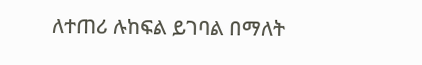ለተጠሪ ሉከፍል ይገባል በማለት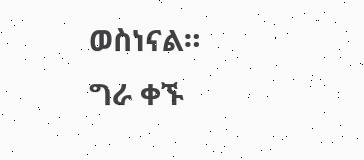ወስነናል።
ግራ ቀኙ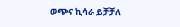ወጭና ኪሳራ ይቻቻለ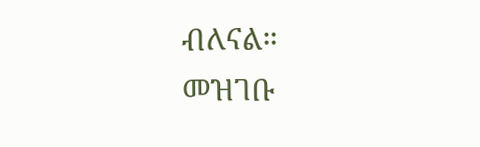ብለናል።
መዝገቡ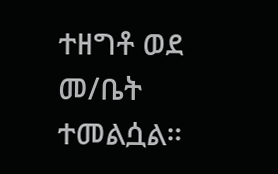ተዘግቶ ወደ መ/ቤት ተመልሷል።